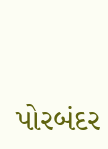પોરબંદર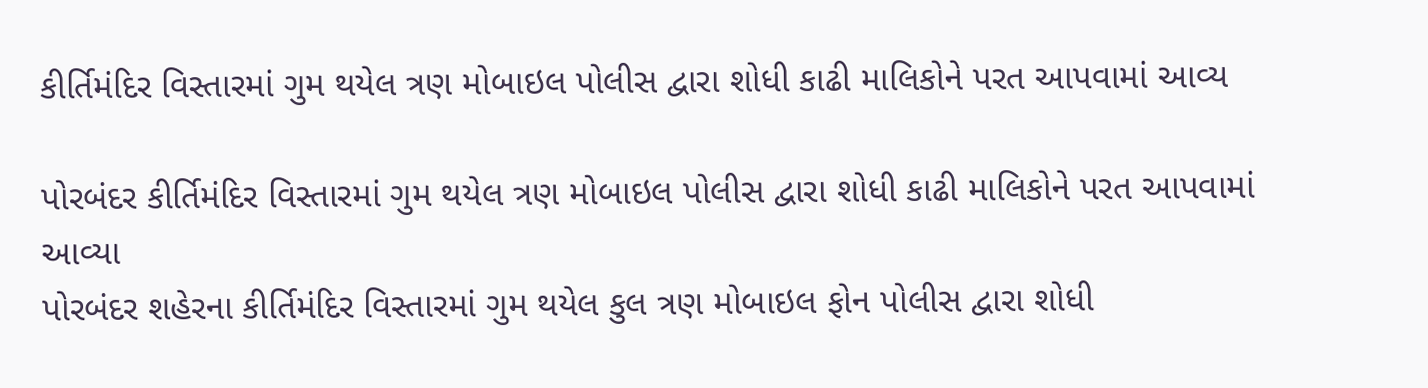કીર્તિમંદિર વિસ્તારમાં ગુમ થયેલ ત્રણ મોબાઇલ પોલીસ દ્વારા શોધી કાઢી માલિકોને પરત આપવામાં આવ્ય

પોરબંદર કીર્તિમંદિર વિસ્તારમાં ગુમ થયેલ ત્રણ મોબાઇલ પોલીસ દ્વારા શોધી કાઢી માલિકોને પરત આપવામાં આવ્યા
પોરબંદર શહેરના કીર્તિમંદિર વિસ્તારમાં ગુમ થયેલ કુલ ત્રણ મોબાઇલ ફોન પોલીસ દ્વારા શોધી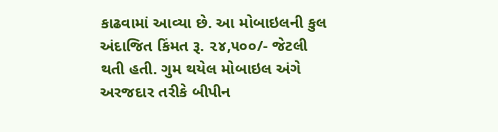કાઢવામાં આવ્યા છે. આ મોબાઇલની કુલ અંદાજિત કિંમત રૂ. ૨૪,૫૦૦/- જેટલી થતી હતી. ગુમ થયેલ મોબાઇલ અંગે અરજદાર તરીકે બીપીન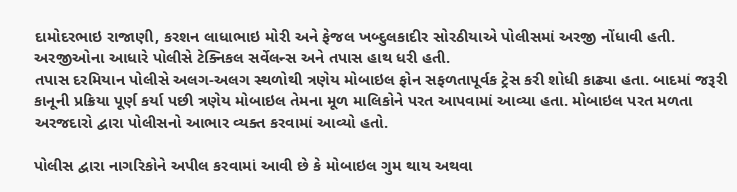દામોદરભાઇ રાજાણી, કરશન લાધાભાઇ મોરી અને ફેજલ ખબ્દુલકાદીર સોરઠીયાએ પોલીસમાં અરજી નોંધાવી હતી. અરજીઓના આધારે પોલીસે ટેક્નિકલ સર્વેલન્સ અને તપાસ હાથ ધરી હતી.
તપાસ દરમિયાન પોલીસે અલગ-અલગ સ્થળોથી ત્રણેય મોબાઇલ ફોન સફળતાપૂર્વક ટ્રેસ કરી શોધી કાઢ્યા હતા. બાદમાં જરૂરી કાનૂની પ્રક્રિયા પૂર્ણ કર્યા પછી ત્રણેય મોબાઇલ તેમના મૂળ માલિકોને પરત આપવામાં આવ્યા હતા. મોબાઇલ પરત મળતા અરજદારો દ્વારા પોલીસનો આભાર વ્યક્ત કરવામાં આવ્યો હતો.

પોલીસ દ્વારા નાગરિકોને અપીલ કરવામાં આવી છે કે મોબાઇલ ગુમ થાય અથવા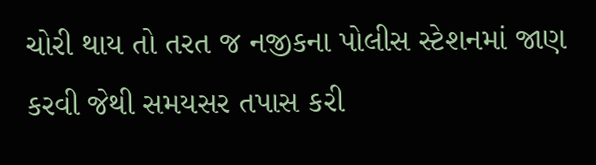ચોરી થાય તો તરત જ નજીકના પોલીસ સ્ટેશનમાં જાણ કરવી જેથી સમયસર તપાસ કરી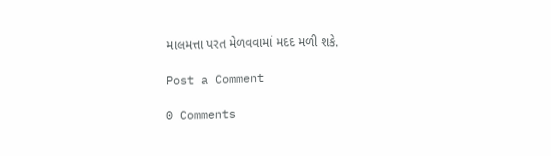માલમત્તા પરત મેળવવામાં મદદ મળી શકે.

Post a Comment

0 Comments